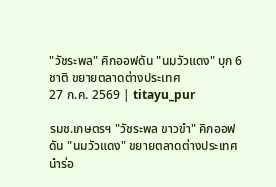"วัชระพล" คิกออฟดัน "นมวัวแดง" บุก 6 ชาติ ขยายตลาดต่างประเทศ
27 ก.ค. 2569 | titayu_pur

รมช.เกษตรฯ "วัชระพล ขาวขำ" คิกออฟดัน "นมวัวแดง" ขยายตลาดต่างประเทศ นำร่อ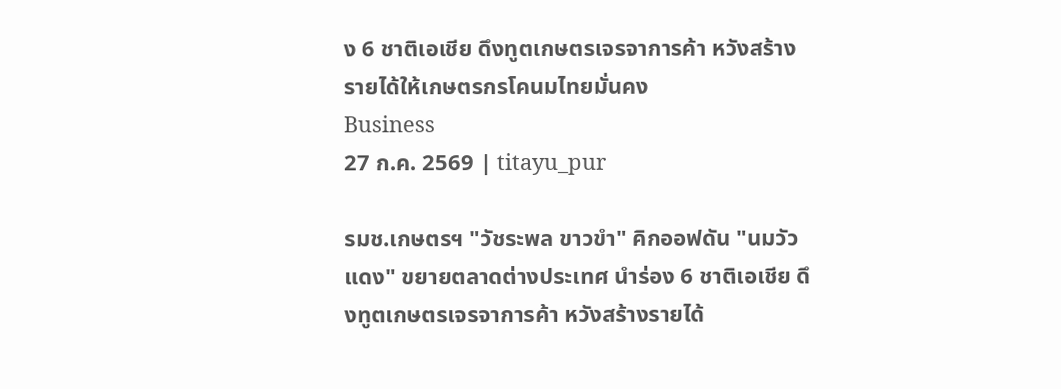ง 6 ชาติเอเชีย ดึงทูตเกษตรเจรจาการค้า หวังสร้างรายได้ให้เกษตรกรโคนมไทยมั่นคง
Business
27 ก.ค. 2569 | titayu_pur

รมช.เกษตรฯ "วัชระพล ขาวขำ" คิกออฟดัน "นมวัวแดง" ขยายตลาดต่างประเทศ นำร่อง 6 ชาติเอเชีย ดึงทูตเกษตรเจรจาการค้า หวังสร้างรายได้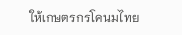ให้เกษตรกรโคนมไทย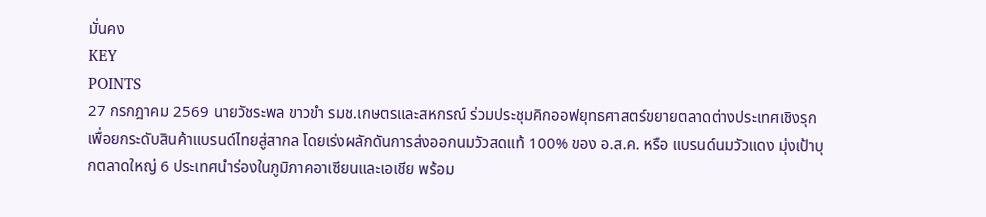มั่นคง
KEY
POINTS
27 กรกฎาคม 2569 นายวัชระพล ขาวขำ รมช.เกษตรและสหกรณ์ ร่วมประชุมคิกออฟยุทธศาสตร์ขยายตลาดต่างประเทศเชิงรุก เพื่อยกระดับสินค้าแบรนด์ไทยสู่สากล โดยเร่งผลักดันการส่งออกนมวัวสดแท้ 100% ของ อ.ส.ค. หรือ แบรนด์นมวัวแดง มุ่งเป้าบุกตลาดใหญ่ 6 ประเทศนำร่องในภูมิภาคอาเซียนและเอเชีย พร้อม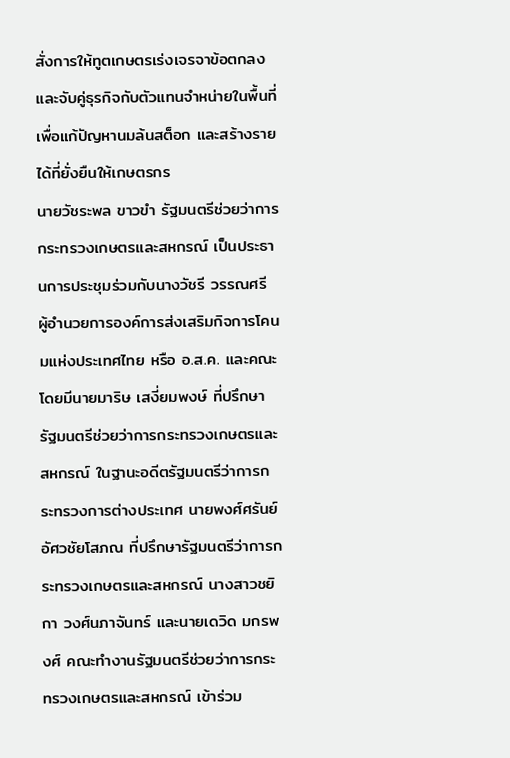สั่งการให้ทูตเกษตรเร่งเจรจาข้อตกลง และจับคู่ธุรกิจกับตัวแทนจำหน่ายในพื้นที่ เพื่อแก้ปัญหานมล้นสต็อก และสร้างรายได้ที่ยั่งยืนให้เกษตรกร
นายวัชระพล ขาวขำ รัฐมนตรีช่วยว่าการกระทรวงเกษตรและสหกรณ์ เป็นประธานการประชุมร่วมกับนางวัชรี วรรณศรี ผู้อำนวยการองค์การส่งเสริมกิจการโคนมแห่งประเทศไทย หรือ อ.ส.ค. และคณะ โดยมีนายมาริษ เสงี่ยมพงษ์ ที่ปรึกษารัฐมนตรีช่วยว่าการกระทรวงเกษตรและสหกรณ์ ในฐานะอดีตรัฐมนตรีว่าการกระทรวงการต่างประเทศ นายพงศ์ศรันย์ อัศวชัยโสภณ ที่ปรึกษารัฐมนตรีว่าการกระทรวงเกษตรและสหกรณ์ นางสาวชยิกา วงศ์นภาจันทร์ และนายเดวิด มกรพงศ์ คณะทำงานรัฐมนตรีช่วยว่าการกระทรวงเกษตรและสหกรณ์ เข้าร่วม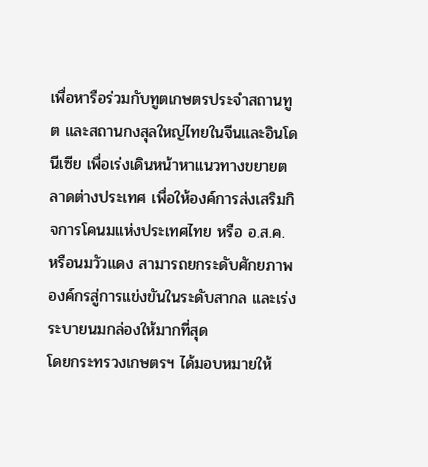เพื่อหารือร่วมกับทูตเกษตรประจำสถานทูต และสถานกงสุลใหญ่ไทยในจีนและอินโดนีเซีย เพื่อเร่งเดินหน้าหาแนวทางขยายตลาดต่างประเทศ เพื่อให้องค์การส่งเสริมกิจการโคนมแห่งประเทศไทย หรือ อ.ส.ค. หรือนมวัวแดง สามารถยกระดับศักยภาพองค์กรสู่การแข่งขันในระดับสากล และเร่งระบายนมกล่องให้มากที่สุด
โดยกระทรวงเกษตรฯ ได้มอบหมายให้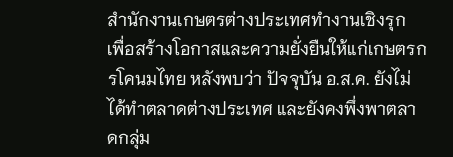สำนักงานเกษตรต่างประเทศทำงานเชิงรุก เพื่อสร้างโอกาสและความยั่งยืนให้แก่เกษตรกรโคนมไทย หลังพบว่า ปัจจุบัน อ.ส.ค. ยังไม่ได้ทำตลาดต่างประเทศ และยังคงพึ่งพาตลาดกลุ่ม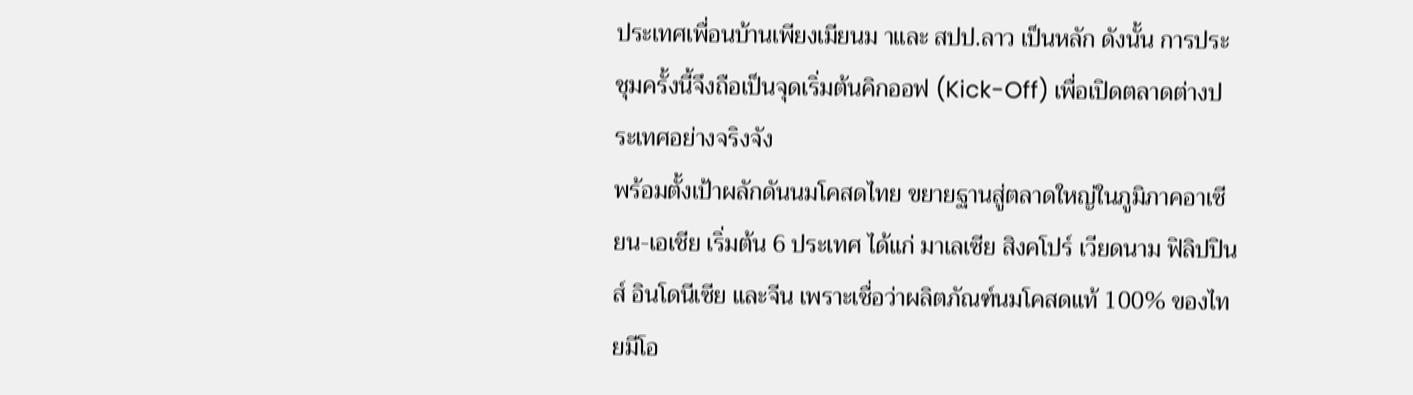ประเทศเพื่อนบ้านเพียงเมียนม าและ สปป.ลาว เป็นหลัก ดังนั้น การประชุมครั้งนี้จึงถือเป็นจุดเริ่มต้นคิกออฟ (Kick-Off) เพื่อเปิดตลาดต่างประเทศอย่างจริงจัง
พร้อมตั้งเป้าผลักดันนมโคสดไทย ขยายฐานสู่ตลาดใหญ่ในภูมิภาคอาเซียน-เอเชีย เริ่มต้น 6 ประเทศ ได้แก่ มาเลเซีย สิงคโปร์ เวียดนาม ฟิลิปปินส์ อินโดนีเซีย และจีน เพราะเชื่อว่าผลิตภัณฑ์นมโคสดแท้ 100% ของไทยมีโอ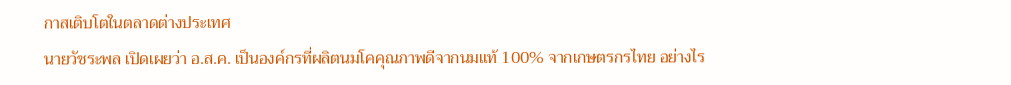กาสเติบโตในตลาดต่างประเทศ
นายวัชระพล เปิดเผยว่า อ.ส.ค. เป็นองค์กรที่ผลิตนมโคคุณภาพดีจากนมแท้ 100% จากเกษตรกรไทย อย่างไร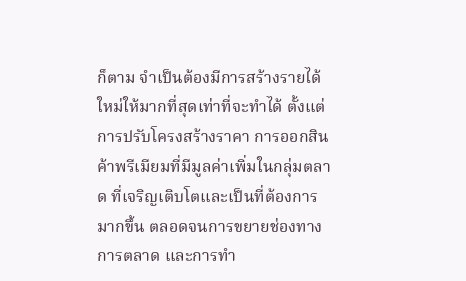ก็ตาม จำเป็นต้องมีการสร้างรายได้ใหม่ให้มากที่สุดเท่าที่จะทำได้ ตั้งแต่การปรับโครงสร้างราคา การออกสินค้าพรีเมียมที่มีมูลค่าเพิ่มในกลุ่มตลาด ที่เจริญเติบโตและเป็นที่ต้องการมากขึ้น ตลอดจนการขยายช่องทางการตลาด และการทำ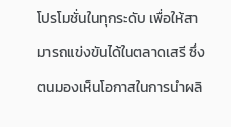โปรโมชั่นในทุกระดับ เพื่อให้สามารถแข่งขันได้ในตลาดเสรี ซึ่งตนมองเห็นโอกาสในการนำผลิ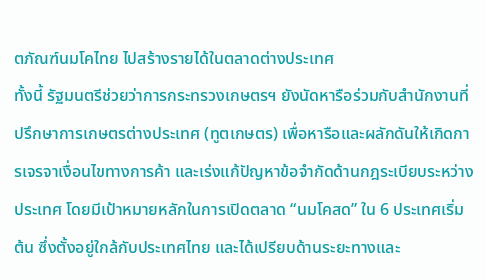ตภัณฑ์นมโคไทย ไปสร้างรายได้ในตลาดต่างประเทศ
ทั้งนี้ รัฐมนตรีช่วยว่าการกระทรวงเกษตรฯ ยังนัดหารือร่วมกับสำนักงานที่ปรึกษาการเกษตรต่างประเทศ (ทูตเกษตร) เพื่อหารือและผลักดันให้เกิดการเจรจาเงื่อนไขทางการค้า และเร่งแก้ปัญหาข้อจำกัดด้านกฎระเบียบระหว่างประเทศ โดยมีเป้าหมายหลักในการเปิดตลาด “นมโคสด” ใน 6 ประเทศเริ่มต้น ซึ่งตั้งอยู่ใกล้กับประเทศไทย และได้เปรียบด้านระยะทางและ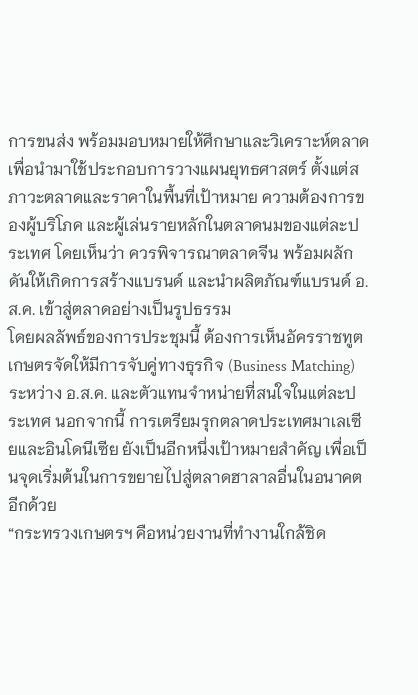การขนส่ง พร้อมมอบหมายให้ศึกษาและวิเคราะห์ตลาด เพื่อนำมาใช้ประกอบการวางแผนยุทธศาสตร์ ตั้งแต่สภาวะตลาดและราคาในพื้นที่เป้าหมาย ความต้องการของผู้บริโภค และผู้เล่นรายหลักในตลาดนมของแต่ละประเทศ โดยเห็นว่า ควรพิจารณาตลาดจีน พร้อมผลักดันให้เกิดการสร้างแบรนด์ และนำผลิตภัณฑ์แบรนด์ อ.ส.ค. เข้าสู่ตลาดอย่างเป็นรูปธรรม
โดยผลลัพธ์ของการประชุมนี้ ต้องการเห็นอัครราชทูตเกษตรจัดให้มีการจับคู่ทางธุรกิจ (Business Matching) ระหว่าง อ.ส.ค. และตัวแทนจำหน่ายที่สนใจในแต่ละประเทศ นอกจากนี้ การเตรียมรุกตลาดประเทศมาเลเซียและอินโดนีเซีย ยังเป็นอีกหนึ่งเป้าหมายสำคัญ เพื่อเป็นจุดเริ่มต้นในการขยายไปสู่ตลาดฮาลาลอื่นในอนาคตอีกด้วย
“กระทรวงเกษตรฯ คือหน่วยงานที่ทำงานใกล้ชิด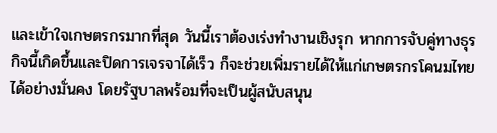และเข้าใจเกษตรกรมากที่สุด วันนี้เราต้องเร่งทำงานเชิงรุก หากการจับคู่ทางธุรกิจนี้เกิดขึ้นและปิดการเจรจาได้เร็ว ก็จะช่วยเพิ่มรายได้ให้แก่เกษตรกรโคนมไทยได้อย่างมั่นคง โดยรัฐบาลพร้อมที่จะเป็นผู้สนับสนุน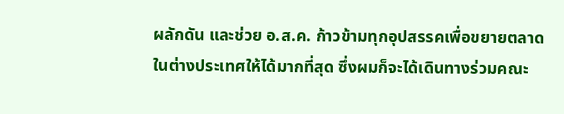ผลักดัน และช่วย อ.ส.ค. ก้าวข้ามทุกอุปสรรคเพื่อขยายตลาดในต่างประเทศให้ได้มากที่สุด ซึ่งผมก็จะได้เดินทางร่วมคณะ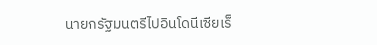นายกรัฐมนตรีไปอินโดนีเซียเร็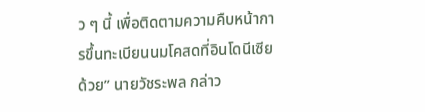ว ๆ นี้ เพื่อติดตามความคืบหน้าการขึ้นทะเบียนนมโคสดที่อินโดนีเซียด้วย” นายวัชระพล กล่าว